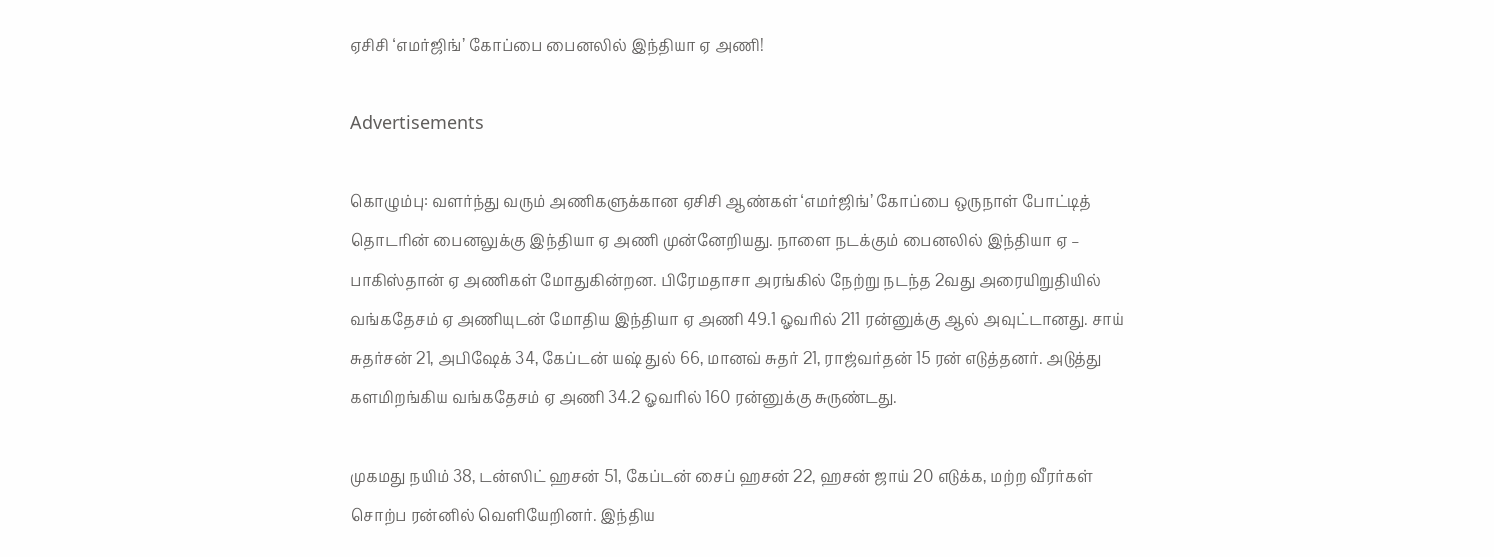ஏசிசி ‘எமர்ஜிங்’ கோப்பை பைனலில் இந்தியா ஏ அணி!

Advertisements

கொழும்பு: வளர்ந்து வரும் அணிகளுக்கான ஏசிசி ஆண்கள் ‘எமர்ஜிங்’ கோப்பை ஒருநாள் போட்டித் தொடரின் பைனலுக்கு இந்தியா ஏ அணி முன்னேறியது. நாளை நடக்கும் பைனலில் இந்தியா ஏ – பாகிஸ்தான் ஏ அணிகள் மோதுகின்றன. பிரேமதாசா அரங்கில் நேற்று நடந்த 2வது அரையிறுதியில் வங்கதேசம் ஏ அணியுடன் மோதிய இந்தியா ஏ அணி 49.1 ஓவரில் 211 ரன்னுக்கு ஆல் அவுட்டானது. சாய் சுதர்சன் 21, அபிஷேக் 34, கேப்டன் யஷ் துல் 66, மானவ் சுதர் 21, ராஜ்வர்தன் 15 ரன் எடுத்தனர். அடுத்து களமிறங்கிய வங்கதேசம் ஏ அணி 34.2 ஓவரில் 160 ரன்னுக்கு சுருண்டது.

முகமது நயிம் 38, டன்ஸிட் ஹசன் 51, கேப்டன் சைப் ஹசன் 22, ஹசன் ஜாய் 20 எடுக்க, மற்ற வீரர்கள் சொற்ப ரன்னில் வெளியேறினர். இந்திய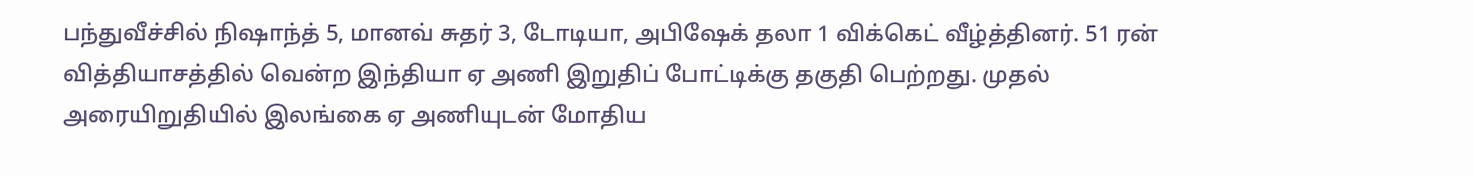பந்துவீச்சில் நிஷாந்த் 5, மானவ் சுதர் 3, டோடியா, அபிஷேக் தலா 1 விக்கெட் வீழ்த்தினர். 51 ரன் வித்தியாசத்தில் வென்ற இந்தியா ஏ அணி இறுதிப் போட்டிக்கு தகுதி பெற்றது. முதல் அரையிறுதியில் இலங்கை ஏ அணியுடன் மோதிய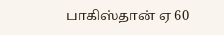பாகிஸ்தான் ஏ 60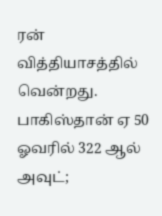ரன் வித்தியாசத்தில் வென்றது. பாகிஸ்தான் ஏ 50 ஓவரில் 322 ஆல் அவுட்;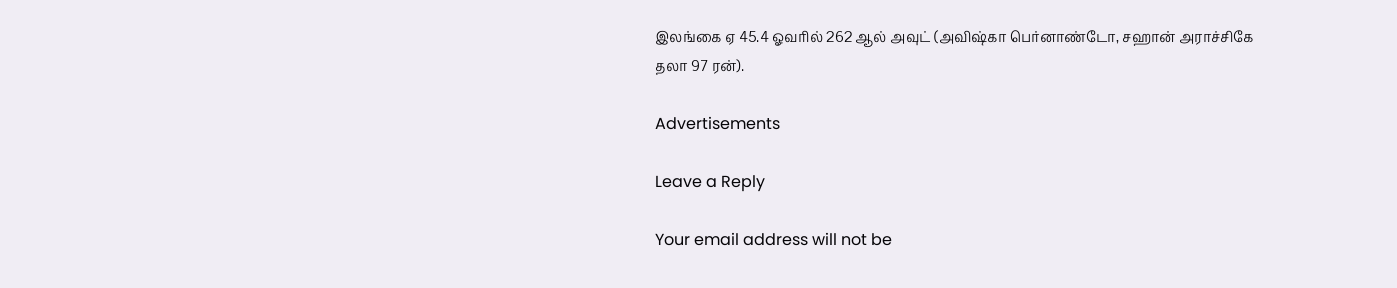இலங்கை ஏ 45.4 ஓவரில் 262 ஆல் அவுட் (அவிஷ்கா பெர்னாண்டோ, சஹான் அராச்சிகே தலா 97 ரன்).

Advertisements

Leave a Reply

Your email address will not be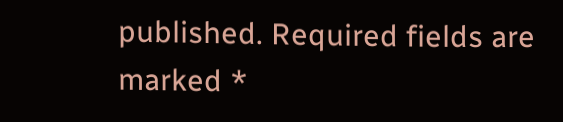published. Required fields are marked *